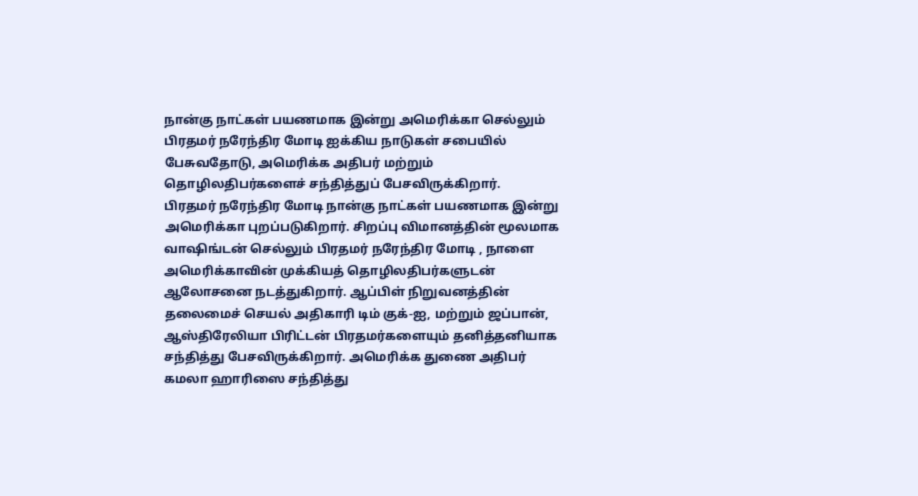நான்கு நாட்கள் பயணமாக இன்று அமெரிக்கா செல்லும் பிரதமர் நரேந்திர மோடி ஐக்கிய நாடுகள் சபையில் பேசுவதோடு, அமெரிக்க அதிபர் மற்றும் தொழிலதிபர்களைச் சந்தித்துப் பேசவிருக்கிறார்.
பிரதமர் நரேந்திர மோடி நான்கு நாட்கள் பயணமாக இன்று அமெரிக்கா புறப்படுகிறார். சிறப்பு விமானத்தின் மூலமாக வாஷிங்டன் செல்லும் பிரதமர் நரேந்திர மோடி , நாளை அமெரிக்காவின் முக்கியத் தொழிலதிபர்களுடன் ஆலோசனை நடத்துகிறார். ஆப்பிள் நிறுவனத்தின் தலைமைச் செயல் அதிகாரி டிம் குக்-ஐ, மற்றும் ஜப்பான், ஆஸ்திரேலியா பிரிட்டன் பிரதமர்களையும் தனித்தனியாக சந்தித்து பேசவிருக்கிறார். அமெரிக்க துணை அதிபர் கமலா ஹாரிஸை சந்தித்து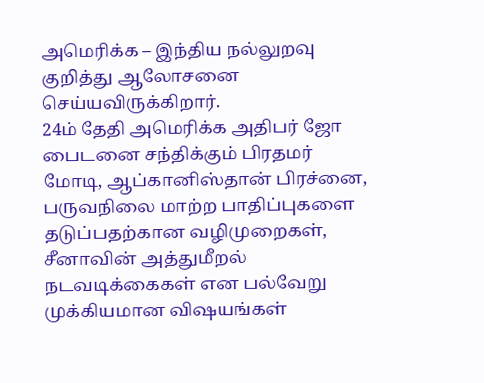அமெரிக்க – இந்திய நல்லுறவு குறித்து ஆலோசனை செய்யவிருக்கிறார்.
24ம் தேதி அமெரிக்க அதிபர் ஜோ பைடனை சந்திக்கும் பிரதமர் மோடி, ஆப்கானிஸ்தான் பிரச்னை, பருவநிலை மாற்ற பாதிப்புகளை தடுப்பதற்கான வழிமுறைகள், சீனாவின் அத்துமீறல் நடவடிக்கைகள் என பல்வேறு முக்கியமான விஷயங்கள்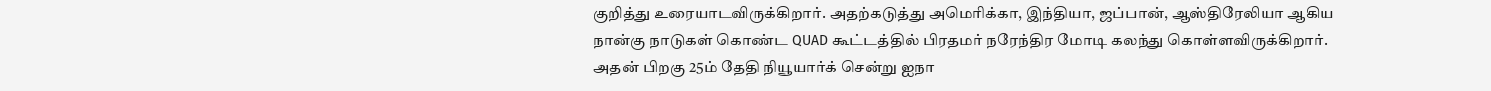குறித்து உரையாடவிருக்கிறார். அதற்கடுத்து அமெரிக்கா, இந்தியா, ஜப்பான், ஆஸ்திரேலியா ஆகிய நான்கு நாடுகள் கொண்ட QUAD கூட்டத்தில் பிரதமர் நரேந்திர மோடி கலந்து கொள்ளவிருக்கிறார். அதன் பிறகு 25ம் தேதி நியூயார்க் சென்று ஐநா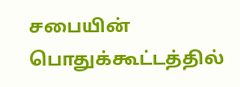சபையின் பொதுக்கூட்டத்தில்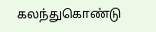கலந்துகொண்டு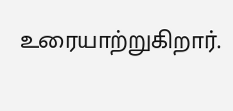உரையாற்றுகிறார்.